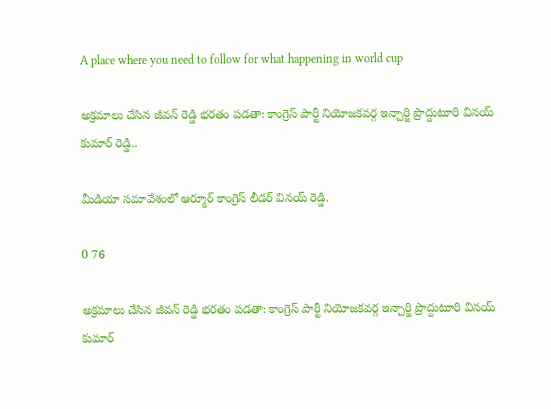A place where you need to follow for what happening in world cup

అక్రమాలు చేసిన జీవన్ రెడ్డి భరతం పడతా: కాంగ్రెస్ పార్టీ నియోజకవర్గ ఇన్చార్జి ప్రొద్దుటూరి వినయ్ కుమార్ రెడ్డి..

మీడియా సమావేశంలో ఆర్మూర్ కాంగ్రెస్ లీడర్ వినయ్ రెడ్డి.

0 76

అక్రమాలు చేసిన జీవన్ రెడ్డి భరతం పడతా: కాంగ్రెస్ పార్టీ నియోజకవర్గ ఇన్చార్జి ప్రొద్దుటూరి వినయ్ కుమార్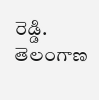రెడ్డి.                                          తెలంగాణ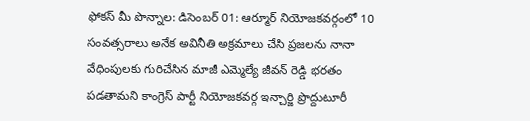ఫోకస్ మీ పొన్నాల: డిసెంబర్ 01: ఆర్మూర్ నియోజకవర్గంలో 10 సంవత్సరాలు అనేక అవినీతి అక్రమాలు చేసి ప్రజలను నానా వేధింపులకు గురిచేసిన మాజీ ఎమ్మెల్యే జీవన్ రెడ్డి భరతం పడతామని కాంగ్రెస్ పార్టీ నియోజకవర్గ ఇన్చార్జి ప్రొద్దుటూరీ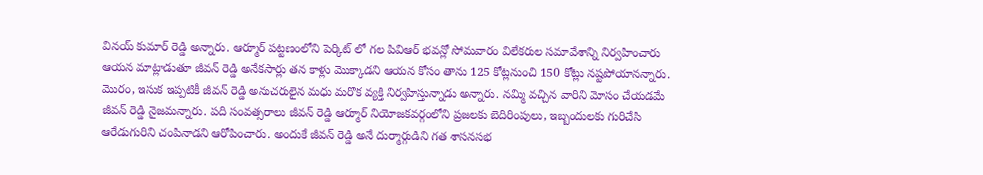వినయ్ కుమార్ రెడ్డి అన్నారు. ఆర్మూర్ పట్టణంలోని పెర్కిట్ లో గల పివిఆర్ భవన్లో సోమవారం విలేకరుల సమావేశాన్ని నిర్వహించారు ఆయన మాట్లాడుతూ జీవన్ రెడ్డి అనేకసార్లు తన కాళ్లు మొక్కాడని ఆయన కోసం తాను 125 కోట్లనుంచి 150 కోట్లు నష్టపోయానన్నారు. మొరం, ఇసుక ఇప్పటికీ జీవన్ రెడ్డి అనుచరులైన మధు మరొక వ్యక్తి నిర్వహిస్తున్నాడు అన్నారు. నమ్మి వచ్చిన వారిని మోసం చేయడమే జీవన్ రెడ్డి నైజమన్నారు. పది సంవత్సరాలు జీవన్ రెడ్డి ఆర్మూర్ నియోజకవర్గంలోని ప్రజలకు బెదిరింపులు, ఇబ్బందులకు గురిచేసి ఆరేడుగురిని చంపినాడని ఆరోపించారు. అందుకే జీవన్ రెడ్డి అనే దుర్మార్గుడిని గత శాసనసభ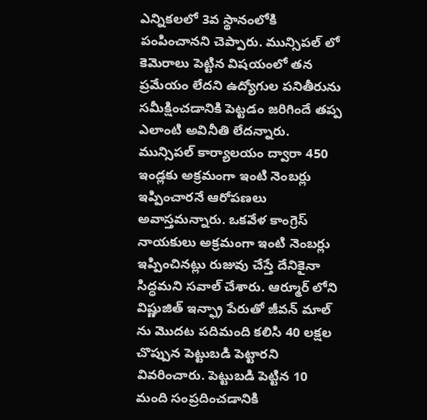ఎన్నికలలో 3వ స్థానంలోకి పంపించానని చెప్పారు. మున్సిపల్ లో కెమెరాలు పెట్టిన విషయంలో తన ప్రమేయం లేదని ఉద్యోగుల పనితీరును సమీక్షించడానికి పెట్టడం జరిగిందే తప్ప ఎలాంటి అవినీతి లేదన్నారు. మున్సిపల్ కార్యాలయం ద్వారా 450 ఇండ్లకు అక్రమంగా ఇంటి నెంబర్లు ఇప్పించారనే ఆరోపణలు అవాస్తమన్నారు. ఒకవేళ కాంగ్రెస్ నాయకులు అక్రమంగా ఇంటి నెంబర్లు ఇప్పించినట్లు రుజువు చేస్తే దేనికైనా సిద్ధమని సవాల్ చేశారు. ఆర్మూర్ లోని విష్ణుజిత్ ఇన్ఫ్రా పేరుతో జీవన్ మాల్ ను మొదట పదిమంది కలిసి 40 లక్షల చొప్పున పెట్టుబడి పెట్టారని వివరించారు. పెట్టుబడి పెట్టిన 10 మంది సంప్రదించడానికి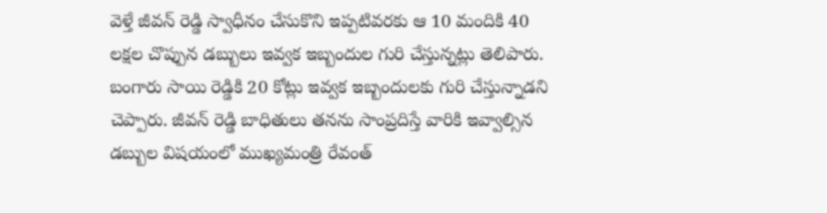వెళ్తే జీవన్ రెడ్డి స్వాధీనం చేసుకొని ఇప్పటివరకు ఆ 10 మందికి 40 లక్షల చొప్పున డబ్బులు ఇవ్వక ఇబ్బందుల గురి చేస్తున్నట్లు తెలిపారు. బంగారు సాయి రెడ్డికి 20 కోట్లు ఇవ్వక ఇబ్బందులకు గురి చేస్తున్నాడని చెప్పారు. జీవన్ రెడ్డి బాధితులు తనను సాంప్రదిస్తే వారికి ఇవ్వాల్సిన డబ్బుల విషయంలో ముఖ్యమంత్రి రేవంత్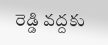రెడ్డి వద్దకు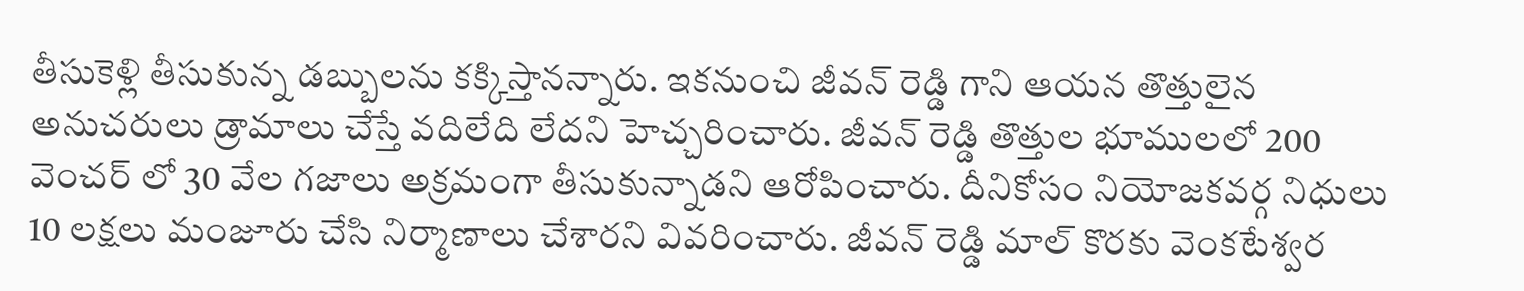తీసుకెళ్లి తీసుకున్న డబ్బులను కక్కిస్తానన్నారు. ఇకనుంచి జీవన్ రెడ్డి గాని ఆయన తొత్తులైన అనుచరులు డ్రామాలు చేస్తే వదిలేది లేదని హెచ్చరించారు. జీవన్ రెడ్డి తొత్తుల భూములలో 200 వెంచర్ లో 30 వేల గజాలు అక్రమంగా తీసుకున్నాడని ఆరోపించారు. దీనికోసం నియోజకవర్గ నిధులు 10 లక్షలు మంజూరు చేసి నిర్మాణాలు చేశారని వివరించారు. జీవన్ రెడ్డి మాల్ కొరకు వెంకటేశ్వర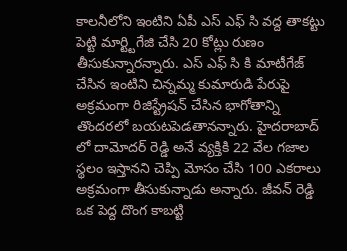కాలనీలోని ఇంటిని ఏపీ ఎస్ ఎఫ్ సి వద్ద తాకట్టు పెట్టి మార్ట్టిగేజి చేసి 20 కోట్లు రుణం తీసుకున్నారన్నారు. ఎస్ ఎఫ్ సి కి మాటీగేజ్ చేసిన ఇంటిని చిన్నమ్మ కుమారుడి పేరుపై అక్రమంగా రిజిస్ట్రేషన్ చేసిన భాగోతాన్ని తొందరలో బయటపెడతానన్నారు. హైదరాబాద్ లో దామోదర్ రెడ్డి అనే వ్యక్తికి 22 వేల గజాల స్థలం ఇస్తానని చెప్పి మోసం చేసి 100 ఎకరాలు అక్రమంగా తీసుకున్నాడు అన్నారు. జీవన్ రెడ్డి ఒక పెద్ద దొంగ కాబట్టి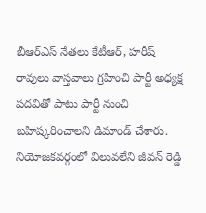బీఆర్ఎస్ నేతలు కేటీఆర్, హరీష్ రావులు వాస్తవాలు గ్రహించి పార్టీ అధ్యక్ష పదవితో పాటు పార్టీ నుంచి బహిష్కరించాలని డిమాండ్ చేశారు. నియోజకవర్గంలో విలువలేని జీవన్ రెడ్డి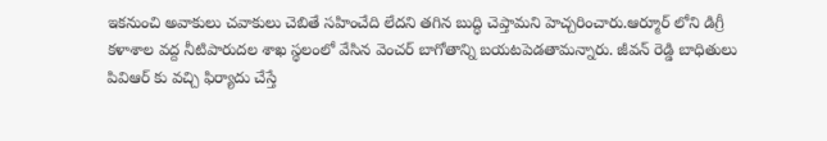ఇకనుంచి అవాకులు చవాకులు చెబితే సహించేది లేదని తగిన బుద్ధి చెప్తామని హెచ్చరించారు.ఆర్మూర్ లోని డిగ్రీ కళాశాల వద్ద నీటిపారుదల శాఖ స్థలంలో వేసిన వెంచర్ బాగోతాన్ని బయటపెడతామన్నారు. జీవన్ రెడ్డి బాధితులు పివిఆర్ కు వచ్చి ఫిర్యాదు చేస్తే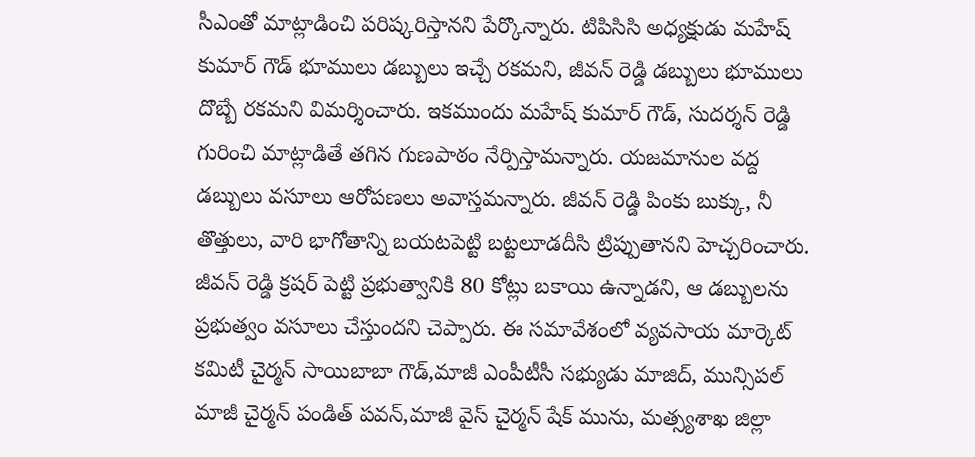సీఎంతో మాట్లాడించి పరిష్కరిస్తానని పేర్కొన్నారు. టిపిసిసి అధ్యక్షుడు మహేష్ కుమార్ గౌడ్ భూములు డబ్బులు ఇచ్చే రకమని, జీవన్ రెడ్డి డబ్బులు భూములు దొబ్బే రకమని విమర్శించారు. ఇకముందు మహేష్ కుమార్ గౌడ్, సుదర్శన్ రెడ్డి గురించి మాట్లాడితే తగిన గుణపాఠం నేర్పిస్తామన్నారు. యజమానుల వద్ద డబ్బులు వసూలు ఆరోపణలు అవాస్తమన్నారు. జీవన్ రెడ్డి పింకు బుక్కు, నీ తొత్తులు, వారి భాగోతాన్ని బయటపెట్టి బట్టలూడదీసి ట్రిప్పుతానని హెచ్చరించారు. జీవన్ రెడ్డి క్రషర్ పెట్టి ప్రభుత్వానికి 80 కోట్లు బకాయి ఉన్నాడని, ఆ డబ్బులను ప్రభుత్వం వసూలు చేస్తుందని చెప్పారు. ఈ సమావేశంలో వ్యవసాయ మార్కెట్ కమిటీ చైర్మన్ సాయిబాబా గౌడ్,మాజీ ఎంపీటీసీ సభ్యుడు మాజిద్, మున్సిపల్ మాజీ చైర్మన్ పండిత్ పవన్,మాజీ వైస్ చైర్మన్ షేక్ మును, మత్స్యశాఖ జిల్లా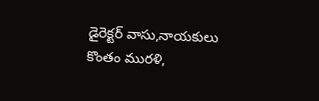డైరెక్టర్ వాసు,నాయకులు కొంతం మురళి,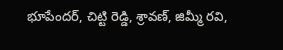భూపేందర్, చిట్టి రెడ్డి, శ్రావణ్, జిమ్మీ రవి,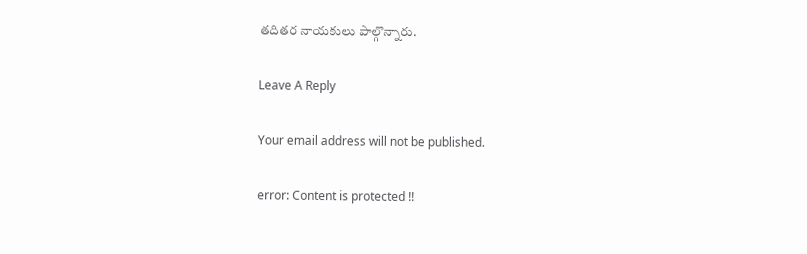తదితర నాయకులు పాల్గొన్నారు.

Leave A Reply

Your email address will not be published.

error: Content is protected !!